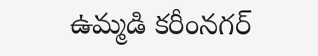ఉమ్మడి కరీంనగర్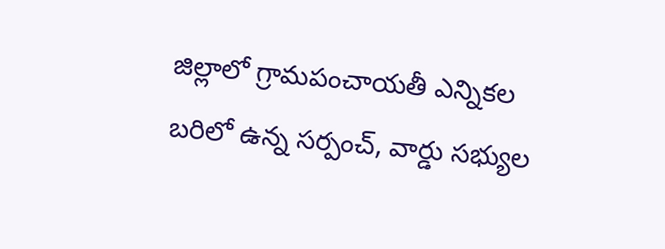జిల్లాలో గ్రామపంచాయతీ ఎన్నికల బరిలో ఉన్న సర్పంచ్, వార్డు సభ్యుల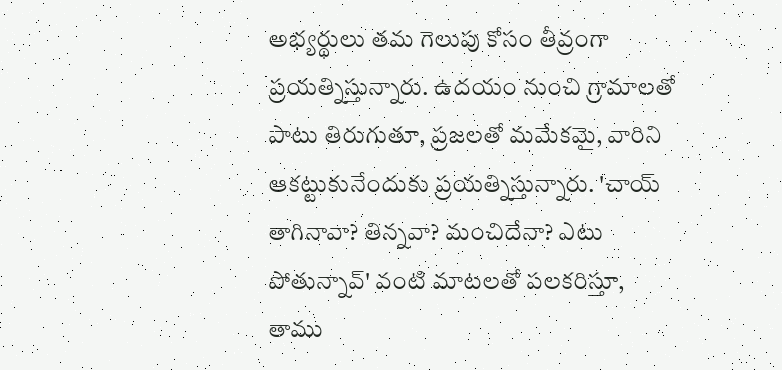అభ్యర్థులు తమ గెలుపు కోసం తీవ్రంగా ప్రయత్నిస్తున్నారు. ఉదయం నుంచి గ్రామాలతో పాటు తిరుగుతూ, ప్రజలతో మమేకమై, వారిని ఆకట్టుకునేందుకు ప్రయత్నిస్తున్నారు. 'చాయ్ తాగినావా? తిన్నవా? మంచిదేనా? ఎటు పోతున్నావ్' వంటి మాటలతో పలకరిస్తూ, తాము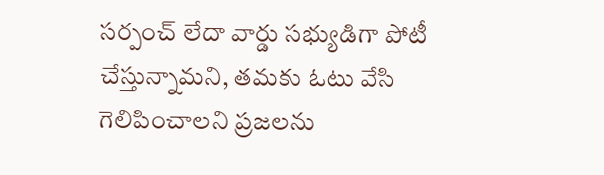సర్పంచ్ లేదా వార్డు సభ్యుడిగా పోటీ చేస్తున్నామని, తమకు ఓటు వేసి గెలిపించాలని ప్రజలను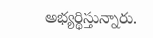అభ్యర్థిస్తున్నారు.